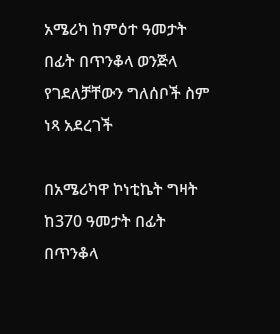አሜሪካ ከምዕተ ዓመታት በፊት በጥንቆላ ወንጅላ የገደለቻቸውን ግለሰቦች ስም ነጻ አደረገች

በአሜሪካዋ ኮነቲኬት ግዛት ከ370 ዓመታት በፊት በጥንቆላ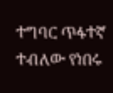ተግባር ጥፋተኛ ተብለው የነበሩ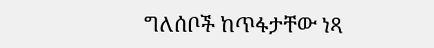ግለሰቦች ከጥፋታቸው ነጻ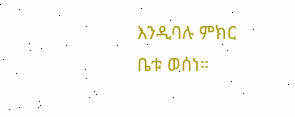እንዲባሉ ምክር ቤቱ ወሰነ።